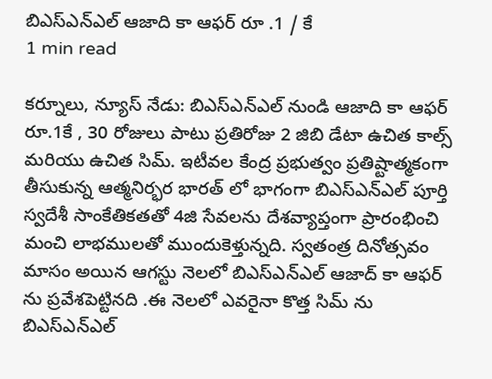బిఎస్ఎన్ఎల్ ఆజాది కా ఆఫర్ రూ .1 / కే
1 min read

కర్నూలు, న్యూస్ నేడు: బిఎస్ఎన్ఎల్ నుండి ఆజాది కా ఆఫర్ రూ.1కే , 30 రోజులు పాటు ప్రతిరోజు 2 జిబి డేటా ఉచిత కాల్స్ మరియు ఉచిత సిమ్. ఇటీవల కేంద్ర ప్రభుత్వం ప్రతిష్టాత్మకంగా తీసుకున్న ఆత్మనిర్భర భారత్ లో భాగంగా బిఎస్ఎన్ఎల్ పూర్తి స్వదేశీ సాంకేతికతతో 4జి సేవలను దేశవ్యాప్తంగా ప్రారంభించి మంచి లాభములతో ముందుకెళ్తున్నది. స్వతంత్ర దినోత్సవం మాసం అయిన ఆగస్టు నెలలో బిఎస్ఎన్ఎల్ ఆజాద్ కా ఆఫర్ ను ప్రవేశపెట్టినది .ఈ నెలలో ఎవరైనా కొత్త సిమ్ ను బిఎస్ఎన్ఎల్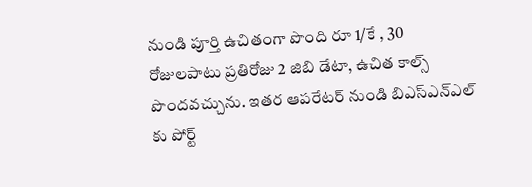నుండి పూర్తి ఉచితంగా పొంది రూ 1/కే , 30 రోజులపాటు ప్రతిరోజు 2 జిబి డేటా, ఉచిత కాల్స్ పొందవచ్చును. ఇతర ఆపరేటర్ నుండి బిఎస్ఎన్ఎల్ కు పోర్ట్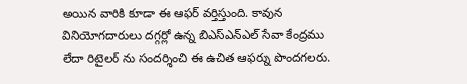అయిన వారికి కూడా ఈ ఆఫర్ వర్తిస్తుంది. కావున వినియోగదారులు దగ్గర్లో ఉన్న బిఎస్ఎన్ఎల్ సేవా కేంద్రము లేదా రిటైలర్ ను సందర్శించి ఈ ఉచిత ఆఫర్ను పొందగలరు.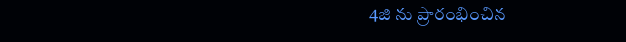4జి ను ప్రారంభించిన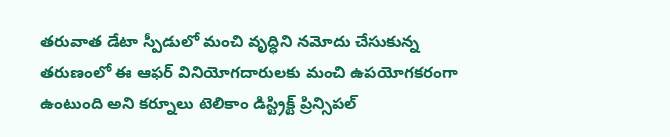తరువాత డేటా స్పీడులో మంచి వృద్ధిని నమోదు చేసుకున్న తరుణంలో ఈ ఆఫర్ వినియోగదారులకు మంచి ఉపయోగకరంగా ఉంటుంది అని కర్నూలు టెలికాం డిస్ట్రిక్ట్ ప్రిన్సిపల్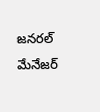జనరల్ మేనేజర్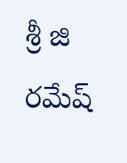శ్రీ జి రమేష్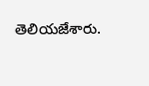తెలియజేశారు.